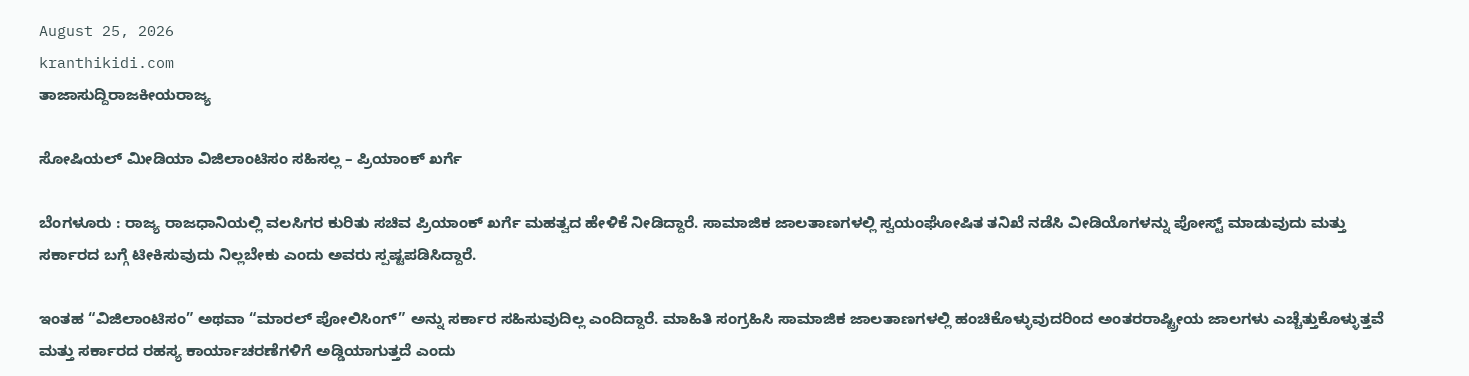August 25, 2026
kranthikidi.com
ತಾಜಾಸುದ್ದಿರಾಜಕೀಯರಾಜ್ಯ

ಸೋಷಿಯಲ್ ಮೀಡಿಯಾ ವಿಜಿಲಾಂಟಿಸಂ ಸಹಿಸಲ್ಲ – ಪ್ರಿಯಾಂಕ್ ಖರ್ಗೆ

ಬೆಂಗಳೂರು : ರಾಜ್ಯ ರಾಜಧಾನಿಯಲ್ಲಿ ವಲಸಿಗರ ಕುರಿತು ಸಚಿವ ಪ್ರಿಯಾಂಕ್ ಖರ್ಗೆ ಮಹತ್ವದ ಹೇಳಿಕೆ ನೀಡಿದ್ದಾರೆ. ಸಾಮಾಜಿಕ ಜಾಲತಾಣಗಳಲ್ಲಿ ಸ್ವಯಂಘೋಷಿತ ತನಿಖೆ ನಡೆಸಿ ವೀಡಿಯೊಗಳನ್ನು ಪೋಸ್ಟ್ ಮಾಡುವುದು ಮತ್ತು ಸರ್ಕಾರದ ಬಗ್ಗೆ ಟೀಕಿಸುವುದು ನಿಲ್ಲಬೇಕು ಎಂದು ಅವರು ಸ್ಪಷ್ಟಪಡಿಸಿದ್ದಾರೆ.

ಇಂತಹ “ವಿಜಿಲಾಂಟಿಸಂ” ಅಥವಾ “ಮಾರಲ್ ಪೋಲಿಸಿಂಗ್” ಅನ್ನು ಸರ್ಕಾರ ಸಹಿಸುವುದಿಲ್ಲ ಎಂದಿದ್ದಾರೆ. ಮಾಹಿತಿ ಸಂಗ್ರಹಿಸಿ ಸಾಮಾಜಿಕ ಜಾಲತಾಣಗಳಲ್ಲಿ ಹಂಚಿಕೊಳ್ಳುವುದರಿಂದ ಅಂತರರಾಷ್ಟ್ರೀಯ ಜಾಲಗಳು ಎಚ್ಚೆತ್ತುಕೊಳ್ಳುತ್ತವೆ ಮತ್ತು ಸರ್ಕಾರದ ರಹಸ್ಯ ಕಾರ್ಯಾಚರಣೆಗಳಿಗೆ ಅಡ್ಡಿಯಾಗುತ್ತದೆ ಎಂದು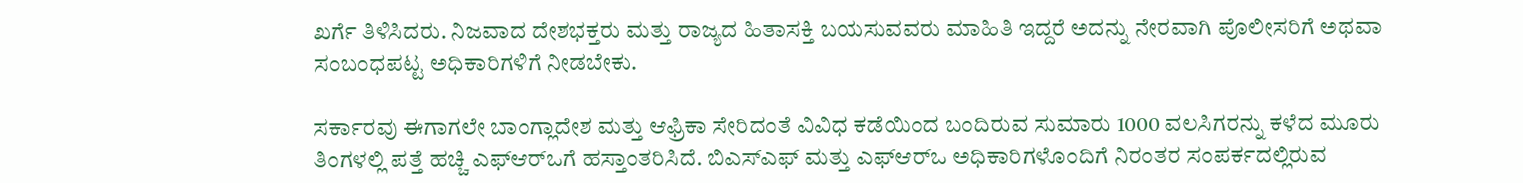ಖರ್ಗೆ ತಿಳಿಸಿದರು. ನಿಜವಾದ ದೇಶಭಕ್ತರು ಮತ್ತು ರಾಜ್ಯದ ಹಿತಾಸಕ್ತಿ ಬಯಸುವವರು ಮಾಹಿತಿ ಇದ್ದರೆ ಅದನ್ನು ನೇರವಾಗಿ ಪೊಲೀಸರಿಗೆ ಅಥವಾ ಸಂಬಂಧಪಟ್ಟ ಅಧಿಕಾರಿಗಳಿಗೆ ನೀಡಬೇಕು.

ಸರ್ಕಾರವು ಈಗಾಗಲೇ ಬಾಂಗ್ಲಾದೇಶ ಮತ್ತು ಆಫ್ರಿಕಾ ಸೇರಿದಂತೆ ವಿವಿಧ ಕಡೆಯಿಂದ ಬಂದಿರುವ ಸುಮಾರು 1000 ವಲಸಿಗರನ್ನು ಕಳೆದ ಮೂರು ತಿಂಗಳಲ್ಲಿ ಪತ್ತೆ ಹಚ್ಚಿ ಎಫ್‌ಆರ್‌ಒಗೆ ಹಸ್ತಾಂತರಿಸಿದೆ. ಬಿಎಸ್‌ಎಫ್ ಮತ್ತು ಎಫ್‌ಆರ್‌ಒ ಅಧಿಕಾರಿಗಳೊಂದಿಗೆ ನಿರಂತರ ಸಂಪರ್ಕದಲ್ಲಿರುವ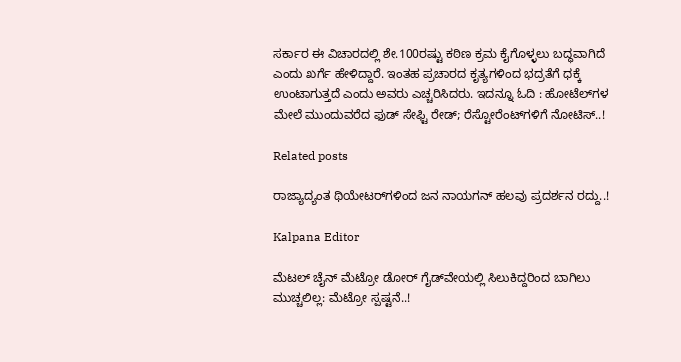ಸರ್ಕಾರ ಈ ವಿಚಾರದಲ್ಲಿ ಶೇ.100ರಷ್ಟು ಕಠಿಣ ಕ್ರಮ ಕೈಗೊಳ್ಳಲು ಬದ್ಧವಾಗಿದೆ ಎಂದು ಖರ್ಗೆ ಹೇಳಿದ್ದಾರೆ. ಇಂತಹ ಪ್ರಚಾರದ ಕೃತ್ಯಗಳಿಂದ ಭದ್ರತೆಗೆ ಧಕ್ಕೆ ಉಂಟಾಗುತ್ತದೆ ಎಂದು ಅವರು ಎಚ್ಚರಿಸಿದರು. ಇದನ್ನೂ ಓದಿ : ಹೋಟೆಲ್‌ಗಳ ಮೇಲೆ ಮುಂದುವರೆದ ಫುಡ್ ಸೇಫ್ಟಿ ರೇಡ್; ರೆಸ್ಟೋರೆಂಟ್‌ಗಳಿಗೆ ನೋಟಿಸ್..!

Related posts

ರಾಜ್ಯಾದ್ಯಂತ ಥಿಯೇಟರ್‌ಗಳಿಂದ ಜನ ನಾಯಗನ್ ಹಲವು ಪ್ರದರ್ಶನ ರದ್ದು..!

Kalpana Editor

ಮೆಟಲ್ ಚೈನ್ ಮೆಟ್ರೋ ಡೋರ್ ಗೈಡ್‌ವೇಯಲ್ಲಿ ಸಿಲುಕಿದ್ದರಿಂದ ಬಾಗಿಲು ಮುಚ್ಚಲಿಲ್ಲ: ಮೆಟ್ರೋ ಸ್ಪಷ್ಟನೆ..!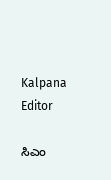Kalpana Editor

ಸಿಎಂ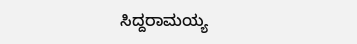ಸಿದ್ದರಾಮಯ್ಯ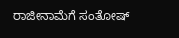ರಾಜೀನಾಮೆಗೆ ಸಂತೋಷ್‌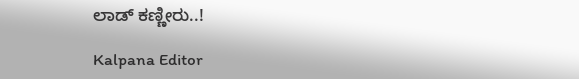ಲಾಡ್‌ ಕಣ್ಣೀರು..!

Kalpana Editor